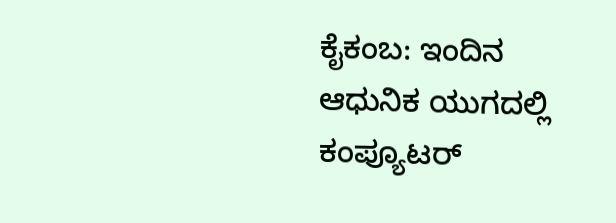ಕೈಕಂಬ: ಇಂದಿನ ಆಧುನಿಕ ಯುಗದಲ್ಲಿ ಕಂಪ್ಯೂಟರ್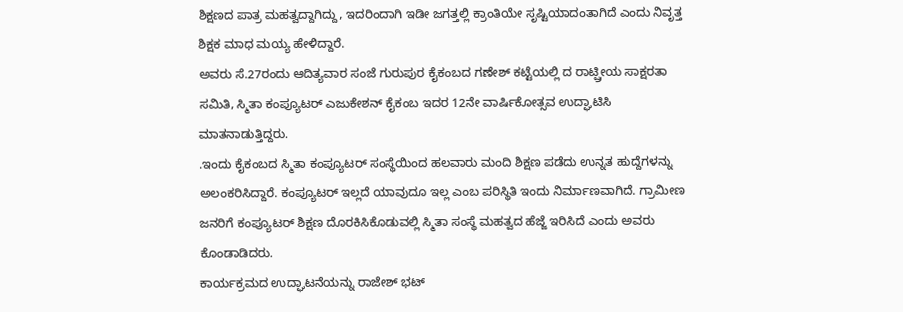ಶಿಕ್ಷಣದ ಪಾತ್ರ ಮಹತ್ವದ್ದಾಗಿದ್ದು, ಇದರಿಂದಾಗಿ ಇಡೀ ಜಗತ್ತಲ್ಲಿ ಕ್ರಾಂತಿಯೇ ಸೃಷ್ಟಿಯಾದಂತಾಗಿದೆ ಎಂದು ನಿವೃತ್ತ ಶಿಕ್ಷಕ ಮಾಧ ಮಯ್ಯ ಹೇಳಿದ್ದಾರೆ.
ಅವರು ಸೆ.27ರಂದು ಆದಿತ್ಯವಾರ ಸಂಜೆ ಗುರುಪುರ ಕೈಕಂಬದ ಗಣೇಶ್ ಕಟ್ಟೆಯಲ್ಲಿ ದ ರಾಟ್ಷ್ರೀಯ ಸಾಕ್ಷರತಾ ಸಮಿತಿ, ಸ್ಮಿತಾ ಕಂಪ್ಯೂಟರ್ ಎಜುಕೇಶನ್ ಕೈಕಂಬ ಇದರ 12ನೇ ವಾರ್ಷಿಕೋತ್ಸವ ಉದ್ಘಾಟಿಸಿ ಮಾತನಾಡುತ್ತಿದ್ದರು.
.ಇಂದು ಕೈಕಂಬದ ಸ್ಮಿತಾ ಕಂಪ್ಯೂಟರ್ ಸಂಸ್ಥೆಯಿಂದ ಹಲವಾರು ಮಂದಿ ಶಿಕ್ಷಣ ಪಡೆದು ಉನ್ನತ ಹುದ್ದೆಗಳನ್ನು ಅಲಂಕರಿಸಿದ್ದಾರೆ. ಕಂಪ್ಯೂಟರ್ ಇಲ್ಲದೆ ಯಾವುದೂ ಇಲ್ಲ ಎಂಬ ಪರಿಸ್ಥಿತಿ ಇಂದು ನಿರ್ಮಾಣವಾಗಿದೆ. ಗ್ರಾಮೀಣ ಜನರಿಗೆ ಕಂಪ್ಯೂಟರ್ ಶಿಕ್ಷಣ ದೊರಕಿಸಿಕೊಡುವಲ್ಲಿ ಸ್ಮಿತಾ ಸಂಸ್ಥೆ ಮಹತ್ವದ ಹೆಜ್ಜೆ ಇರಿಸಿದೆ ಎಂದು ಅವರು ಕೊಂಡಾಡಿದರು.
ಕಾರ್ಯಕ್ರಮದ ಉದ್ಘಾಟನೆಯನ್ನು ರಾಜೇಶ್ ಭಟ್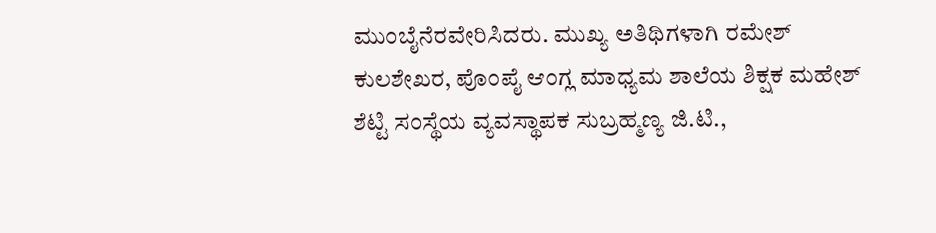ಮುಂಬೈನೆರವೇರಿಸಿದರು. ಮುಖ್ಯ ಅತಿಥಿಗಳಾಗಿ ರಮೇಶ್ ಕುಲಶೇಖರ, ಪೊಂಪೈ ಆಂಗ್ಲ ಮಾಧ್ಯಮ ಶಾಲೆಯ ಶಿಕ್ಷಕ ಮಹೇಶ್ ಶೆಟ್ಟಿ ಸಂಸ್ಥೆಯ ವ್ಯವಸ್ಥಾಪಕ ಸುಬ್ರಹ್ಮಣ್ಯ ಜಿ.ಟಿ.,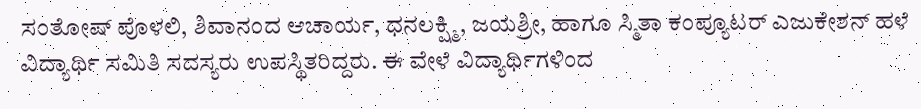ಸಂತೋಷ್ ಪೊಳಲಿ, ಶಿವಾನಂದ ಆಚಾರ್ಯ, ಧನಲಕ್ಷ್ಮಿ, ಜಯಶ್ರೀ, ಹಾಗೂ ಸ್ಮಿತಾ ಕಂಪ್ಯೂಟರ್ ಎಜುಕೇಶನ್ ಹಳೆ ವಿದ್ಯಾರ್ಥಿ ಸಮಿತಿ ಸದಸ್ಯರು ಉಪಸ್ಥಿತರಿದ್ದರು. ಈ ವೇಳೆ ವಿದ್ಯಾರ್ಥಿಗಳಿಂದ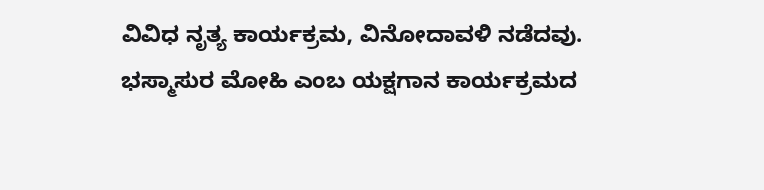ವಿವಿಧ ನೃತ್ಯ ಕಾರ್ಯಕ್ರಮ, ವಿನೋದಾವಳಿ ನಡೆದವು. ಭಸ್ಮಾಸುರ ಮೋಹಿ ಎಂಬ ಯಕ್ಷಗಾನ ಕಾರ್ಯಕ್ರಮದ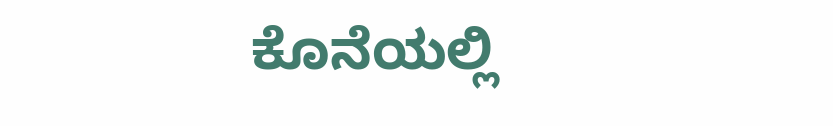ಕೊನೆಯಲ್ಲಿ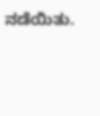ನಡೆಯಿತು.